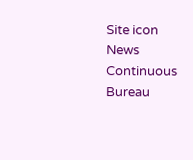Site icon News Continuous Bureau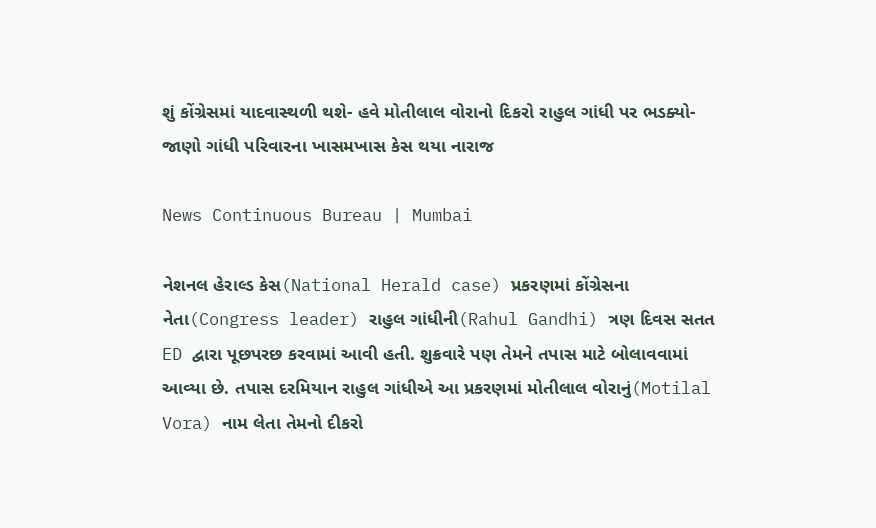શું કોંગ્રેસમાં યાદવાસ્થળી થશે- હવે મોતીલાલ વોરાનો દિકરો રાહુલ ગાંધી પર ભડક્યો-જાણો ગાંધી પરિવારના ખાસમખાસ કેસ થયા નારાજ

News Continuous Bureau | Mumbai

નેશનલ હેરાલ્ડ કેસ(National Herald case) પ્રકરણમાં કોંગ્રેસના નેતા(Congress leader) રાહુલ ગાંધીની(Rahul Gandhi) ત્રણ દિવસ સતત ED દ્વારા પૂછપરછ કરવામાં આવી હતી. શુક્રવારે પણ તેમને તપાસ માટે બોલાવવામાં આવ્યા છે. તપાસ દરમિયાન રાહુલ ગાંધીએ આ પ્રકરણમાં મોતીલાલ વોરાનું(Motilal Vora) નામ લેતા તેમનો દીકરો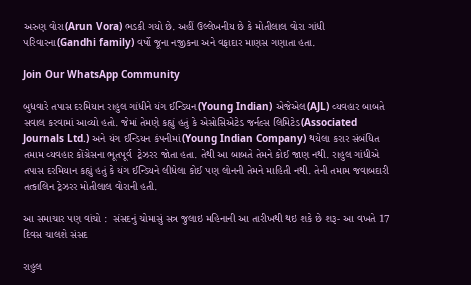અરુણ વોરા(Arun Vora) ભડકી ગયો છે. અહીં ઉલ્લેખનીય છે કે મોતીલાલ વોરા ગાંધી પરિવારના(Gandhi family) વર્ષો જૂના નજીકના અને વફાદાર માણસ ગણાતા હતા.

Join Our WhatsApp Community

બુધવારે તપાસ દરમિયાન રાહુલ ગાંધીને યંગ ઈન્ડિયન(Young Indian) એજેએલ(AJL) વ્યવહાર બાબતે સવાલ કરવામાં આવ્યો હતો. જેમાં તેમણે કહ્યું હતું કે એસોસિએટેડ જર્નલ્સ લિમિટેડ(Associated Journals Ltd.) અને યંગ ઈન્ડિયન કંપનીમાં(Young Indian Company) થયેલા કરાર સંબંધિત તમામ વ્યવહાર કોંગ્રેસના ભૂતપૂર્વ  ટ્રેઝરર જોતા હતા. તેથી આ બાબતે તેમને કોઈ જાણ નથી. રાહુલ ગાંધીએ તપાસ દરમિયાન કહ્યું હતું કે યંગ ઈન્ડિયને લીધેલા કોઈ પણ લોનની તેમને માહિતી નથી. તેની તમામ જવાબદારી તત્કાલિન ટ્રેઝરર મોતીલાલ વોરાની હતી.

આ સમાચાર પણ વાંચો :  સંસદનું ચોમાસું સત્ર જુલાઇ મહિનાની આ તારીખથી થઇ શકે છે શરૂ- આ વખતે 17 દિવસ ચાલશે સંસદ

રાહુલ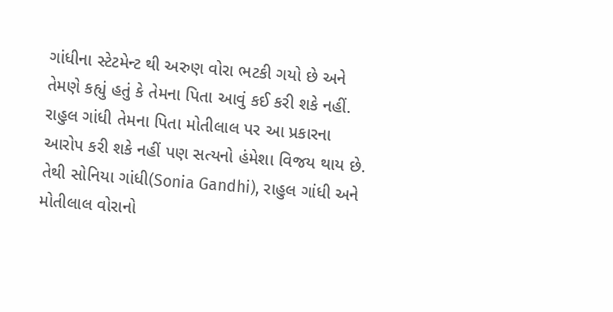ગાંધીના સ્ટેટમેન્ટ થી અરુણ વોરા ભટકી ગયો છે અને તેમણે કહ્યું હતું કે તેમના પિતા આવું કઈ કરી શકે નહીં. રાહુલ ગાંધી તેમના પિતા મોતીલાલ પર આ પ્રકારના આરોપ કરી શકે નહીં પણ સત્યનો હંમેશા વિજય થાય છે. તેથી સોનિયા ગાંધી(Sonia Gandhi), રાહુલ ગાંધી અને મોતીલાલ વોરાનો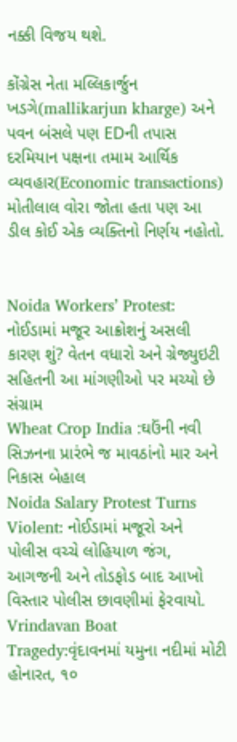નક્કી વિજય થશે.

કોંગ્રેસ નેતા મલ્લિકાર્જુન ખડગે(mallikarjun kharge) અને પવન બંસલે પણ EDની તપાસ દરમિયાન પક્ષના તમામ આર્થિક વ્યવહાર(Economic transactions) મોતીલાલ વોરા જોતા હતા પણ આ ડીલ કોઈ એક વ્યક્તિનો નિર્ણય નહોતો.


Noida Workers’ Protest: નોઈડામાં મજૂર આક્રોશનું અસલી કારણ શું? વેતન વધારો અને ગ્રેજ્યુઇટી સહિતની આ માંગણીઓ પર મચ્યો છે સંગ્રામ
Wheat Crop India :ઘઉંની નવી સિઝનના પ્રારંભે જ માવઠાંનો માર અને નિકાસ બેહાલ
Noida Salary Protest Turns Violent: નોઈડામાં મજૂરો અને પોલીસ વચ્ચે લોહિયાળ જંગ, આગજની અને તોડફોડ બાદ આખો વિસ્તાર પોલીસ છાવણીમાં ફેરવાયો.
Vrindavan Boat Tragedy:વૃંદાવનમાં યમુના નદીમાં મોટી હોનારત, ૧૦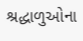શ્રદ્ધાળુઓના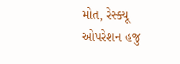મોત, રેસ્ક્યૂ ઓપરેશન હજુ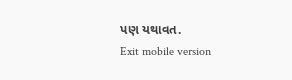પણ યથાવત.
Exit mobile version